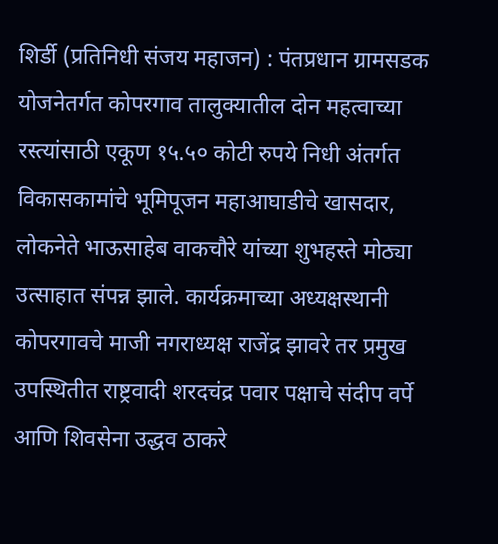शिर्डी (प्रतिनिधी संजय महाजन) : पंतप्रधान ग्रामसडक योजनेतर्गत कोपरगाव तालुक्यातील दोन महत्वाच्या रस्त्यांसाठी एकूण १५.५० कोटी रुपये निधी अंतर्गत विकासकामांचे भूमिपूजन महाआघाडीचे खासदार, लोकनेते भाऊसाहेब वाकचौरे यांच्या शुभहस्ते मोठ्या उत्साहात संपन्न झाले. कार्यक्रमाच्या अध्यक्षस्थानी कोपरगावचे माजी नगराध्यक्ष राजेंद्र झावरे तर प्रमुख उपस्थितीत राष्ट्रवादी शरदचंद्र पवार पक्षाचे संदीप वर्पे आणि शिवसेना उद्धव ठाकरे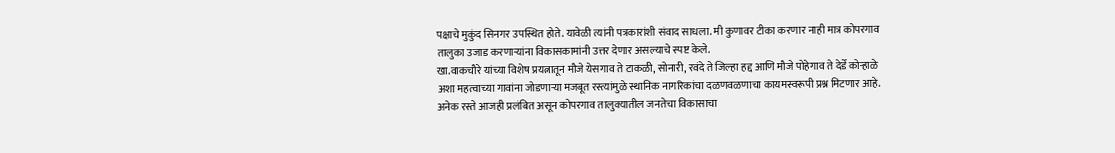पक्षाचे मुकुंद सिनगर उपस्थित होते. यावेळी त्यांनी पत्रकारांशी संवाद साधला. मी कुणावर टीका करणार नाही मात्र कोपरगाव तालुका उजाड करणाऱ्यांना विकासकामांनी उत्तर देणार असल्याचे स्पष्ट केले.
खा.वाकचौरे यांच्या विशेष प्रयत्नातून मौजे येसगाव ते टाकळी, सोनारी, रवंदे ते जिल्हा हद्द आणि मौजे पोहेगाव ते देर्डे कोऱ्हाळे अशा महत्वाच्या गावांना जोडणाऱ्या मजबूत रस्त्यांमुळे स्थानिक नागरिकांचा दळणवळणाचा कायमस्वरूपी प्रश्न मिटणार आहे. अनेक रस्ते आजही प्रलंबित असून कोपरगाव तालुक्यातील जनतेचा विकासाचा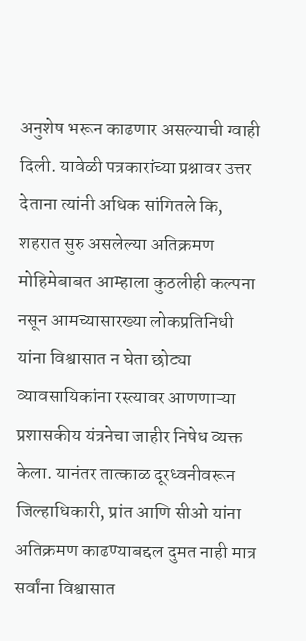अनुशेष भरून काढणार असल्याची ग्वाही दिली. यावेळी पत्रकारांच्या प्रश्नावर उत्तर देताना त्यांनी अधिक सांगितले कि, शहरात सुरु असलेल्या अतिक्रमण मोहिमेबाबत आम्हाला कुठलीही कल्पना नसून आमच्यासारख्या लोकप्रतिनिधी यांना विश्वासात न घेता छोट्या व्यावसायिकांना रस्त्यावर आणणाऱ्या प्रशासकीय यंत्रनेचा जाहीर निषेध व्यक्त केला. यानंतर तात्काळ दूरध्वनीवरून जिल्हाधिकारी, प्रांत आणि सीओ यांना अतिक्रमण काढण्याबद्दल दुमत नाही मात्र सर्वांना विश्वासात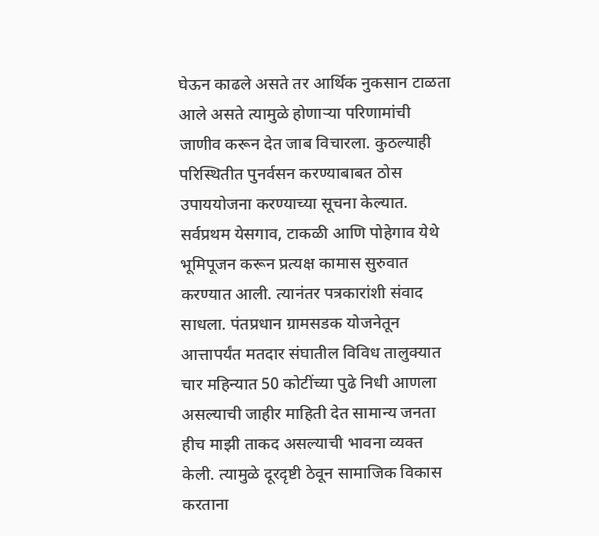घेऊन काढले असते तर आर्थिक नुकसान टाळता आले असते त्यामुळे होणाऱ्या परिणामांची जाणीव करून देत जाब विचारला. कुठल्याही परिस्थितीत पुनर्वसन करण्याबाबत ठोस उपाययोजना करण्याच्या सूचना केल्यात.
सर्वप्रथम येसगाव, टाकळी आणि पोहेगाव येथे भूमिपूजन करून प्रत्यक्ष कामास सुरुवात करण्यात आली. त्यानंतर पत्रकारांशी संवाद साधला. पंतप्रधान ग्रामसडक योजनेतून आत्तापर्यंत मतदार संघातील विविध तालुक्यात चार महिन्यात 50 कोटींच्या पुढे निधी आणला असल्याची जाहीर माहिती देत सामान्य जनता हीच माझी ताकद असल्याची भावना व्यक्त केली. त्यामुळे दूरदृष्टी ठेवून सामाजिक विकास करताना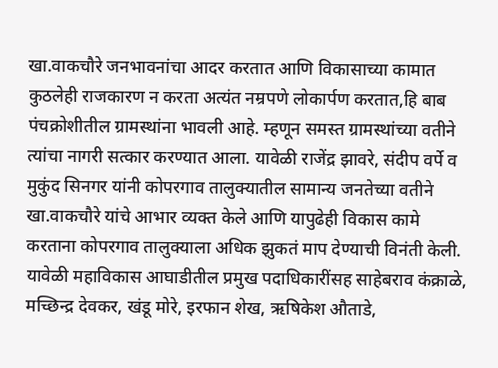खा.वाकचौरे जनभावनांचा आदर करतात आणि विकासाच्या कामात कुठलेही राजकारण न करता अत्यंत नम्रपणे लोकार्पण करतात,हि बाब पंचक्रोशीतील ग्रामस्थांना भावली आहे. म्हणून समस्त ग्रामस्थांच्या वतीने त्यांचा नागरी सत्कार करण्यात आला. यावेळी राजेंद्र झावरे, संदीप वर्पे व मुकुंद सिनगर यांनी कोपरगाव तालुक्यातील सामान्य जनतेच्या वतीने खा.वाकचौरे यांचे आभार व्यक्त केले आणि यापुढेही विकास कामे करताना कोपरगाव तालुक्याला अधिक झुकतं माप देण्याची विनंती केली.
यावेळी महाविकास आघाडीतील प्रमुख पदाधिकारींसह साहेबराव कंक्राळे, मच्छिन्द्र देवकर, खंडू मोरे, इरफान शेख, ऋषिकेश औताडे,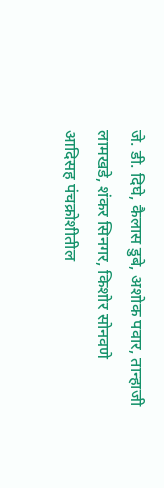जे. डी. दिघे, कैलास डुबे, अशोक पवार, तान्हाजी लामखडे, शंकर सिनगर, किशोर सोनवणे आदिसह पंचक्रोशीतील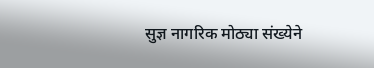सुज्ञ नागरिक मोठ्या संख्येने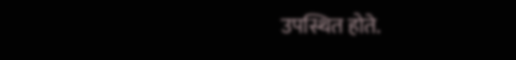उपस्थित होते.